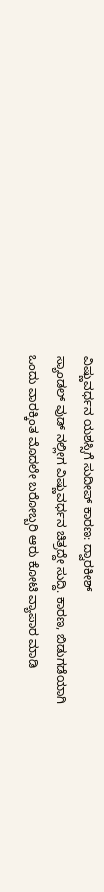ವಿಷ್ಣುವರ್ಧನ ಯಶಸ್ಸಿಗೆ ಸುದೀಪ್ ಕಾರಣ: ದ್ವಾರಕೀಶ್
ಸ್ಯಾಂಡಲ್ ವುಡ್ ನಲ್ಲೀಗ ವಿಷ್ಣುವರ್ಧನ ಚಿತ್ರದ್ದೇ ಸುದ್ದಿ. ಕಾರಣ, ಬಿಡುಗಡೆಯಾಗಿ ಒಂದು ವಾರಕ್ಕಿಂತ ಮೊದಲೇ ಬರೋಬ್ಬರಿ ಆರು ಕೋಟಿ ವ್ಯಾಪಾರ ಮಾಡಿ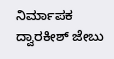ನಿರ್ಮಾಪಕ ದ್ವಾರಕೀಶ್ ಜೇಬು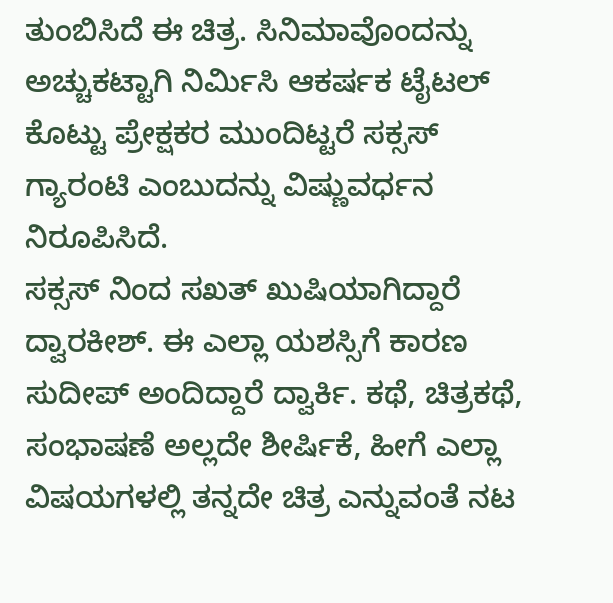ತುಂಬಿಸಿದೆ ಈ ಚಿತ್ರ. ಸಿನಿಮಾವೊಂದನ್ನು ಅಚ್ಚುಕಟ್ಟಾಗಿ ನಿರ್ಮಿಸಿ ಆಕರ್ಷಕ ಟೈಟಲ್ ಕೊಟ್ಟು ಪ್ರೇಕ್ಷಕರ ಮುಂದಿಟ್ಟರೆ ಸಕ್ಸಸ್ ಗ್ಯಾರಂಟಿ ಎಂಬುದನ್ನು ವಿಷ್ಣುವರ್ಧನ ನಿರೂಪಿಸಿದೆ.
ಸಕ್ಸಸ್ ನಿಂದ ಸಖತ್ ಖುಷಿಯಾಗಿದ್ದಾರೆ ದ್ವಾರಕೀಶ್. ಈ ಎಲ್ಲಾ ಯಶಸ್ಸಿಗೆ ಕಾರಣ ಸುದೀಪ್ ಅಂದಿದ್ದಾರೆ ದ್ವಾರ್ಕಿ. ಕಥೆ, ಚಿತ್ರಕಥೆ, ಸಂಭಾಷಣೆ ಅಲ್ಲದೇ ಶೀರ್ಷಿಕೆ, ಹೀಗೆ ಎಲ್ಲಾ ವಿಷಯಗಳಲ್ಲಿ ತನ್ನದೇ ಚಿತ್ರ ಎನ್ನುವಂತೆ ನಟ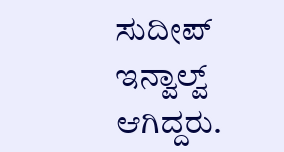ಸುದೀಪ್ ಇನ್ವಾಲ್ವ್ ಆಗಿದ್ದರು.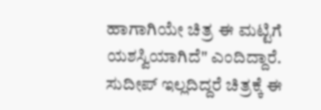ಹಾಗಾಗಿಯೇ ಚಿತ್ರ ಈ ಮಟ್ಟಿಗೆ ಯಶಸ್ವಿಯಾಗಿದೆ" ಎಂದಿದ್ದಾರೆ.
ಸುದೀಪ್ ಇಲ್ಲದಿದ್ದರೆ ಚಿತ್ರಕ್ಕೆ ಈ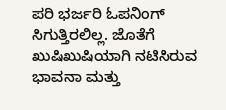ಪರಿ ಭರ್ಜರಿ ಓಪನಿಂಗ್ ಸಿಗುತ್ತಿರಲಿಲ್ಲ. ಜೊತೆಗೆ ಖುಷಿಖುಷಿಯಾಗಿ ನಟಿಸಿರುವ ಭಾವನಾ ಮತ್ತು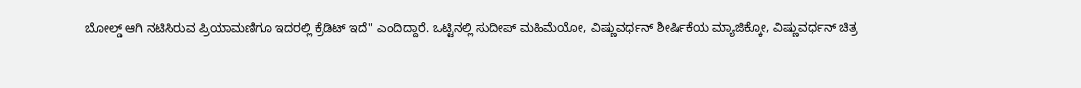ಬೋಲ್ಡ್ ಆಗಿ ನಟಿಸಿರುವ ಪ್ರಿಯಾಮಣಿಗೂ ಇದರಲ್ಲಿ ಕ್ರೆಡಿಟ್ ಇದೆ" ಎಂದಿದ್ದಾರೆ. ಒಟ್ಟಿನಲ್ಲಿ ಸುದೀಪ್ ಮಹಿಮೆಯೋ, ವಿಷ್ಣುವರ್ಧನ್ ಶೀರ್ಷಿಕೆಯ ಮ್ಯಾಜಿಕ್ಕೋ, ವಿಷ್ಣುವರ್ಧನ್ ಚಿತ್ರ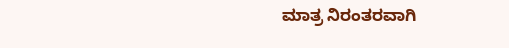ಮಾತ್ರ ನಿರಂತರವಾಗಿ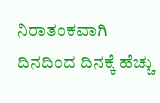ನಿರಾತಂಕವಾಗಿ ದಿನದಿಂದ ದಿನಕ್ಕೆ ಹೆಚ್ಚು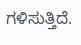ಗಳಿಸುತ್ತಿದೆ.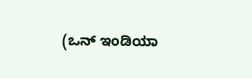(ಒನ್ ಇಂಡಿಯಾ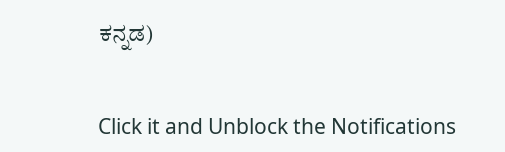ಕನ್ನಡ)


Click it and Unblock the Notifications